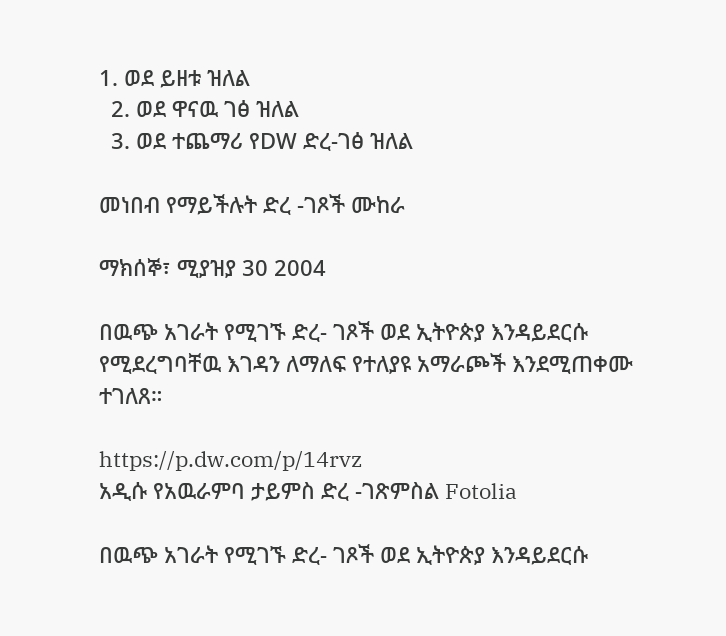1. ወደ ይዘቱ ዝለል
  2. ወደ ዋናዉ ገፅ ዝለል
  3. ወደ ተጨማሪ የDW ድረ-ገፅ ዝለል

መነበብ የማይችሉት ድረ -ገጾች ሙከራ

ማክሰኞ፣ ሚያዝያ 30 2004

በዉጭ አገራት የሚገኙ ድረ- ገጾች ወደ ኢትዮጵያ እንዳይደርሱ የሚደረግባቸዉ እገዳን ለማለፍ የተለያዩ አማራጮች እንደሚጠቀሙ ተገለጸ።

https://p.dw.com/p/14rvz
አዲሱ የአዉራምባ ታይምስ ድረ -ገጽምስል Fotolia

በዉጭ አገራት የሚገኙ ድረ- ገጾች ወደ ኢትዮጵያ እንዳይደርሱ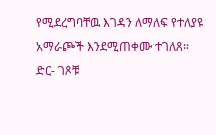የሚደረግባቸዉ እገዳን ለማለፍ የተለያዩ አማራጮች እንደሚጠቀሙ ተገለጸ። ድር- ገጾቹ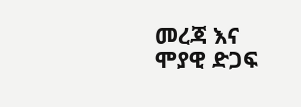መረጃ እና ሞያዊ ድጋፍ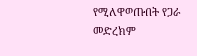የሚለዋወጡበት የጋራ መድረክም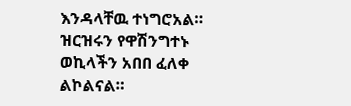እንዳላቸዉ ተነግሮአል። ዝርዝሩን የዋሽንግተኑ ወኪላችን አበበ ፈለቀ ልኮልናል።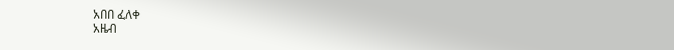አበበ ፈለቀ
አዜብ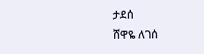ታደሰ
ሸዋዬ ለገሰ